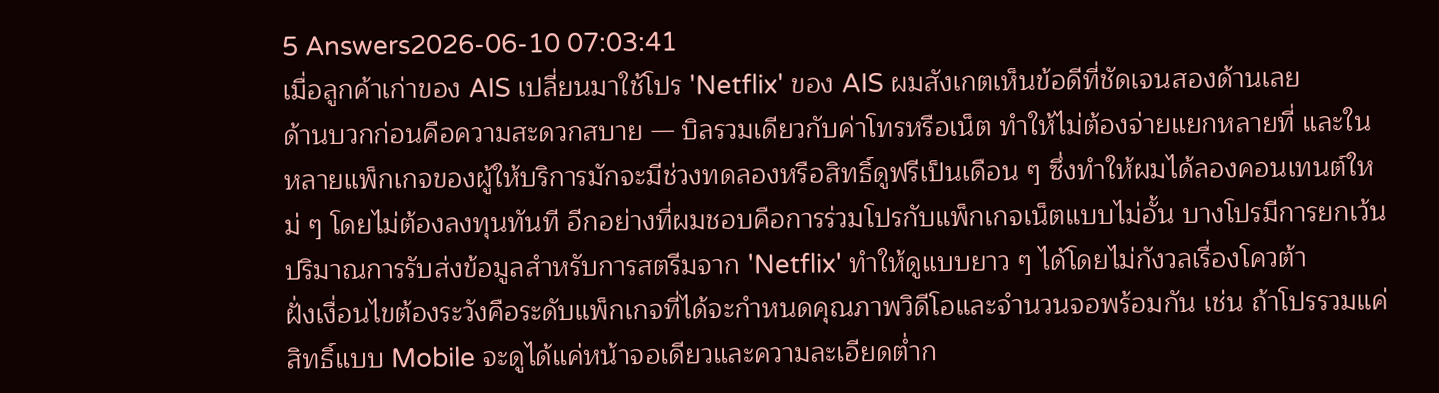5 Answers2026-06-10 07:03:41
เมื่อลูกค้าเก่าของ AIS เปลี่ยนมาใช้โปร 'Netflix' ของ AIS ผมสังเกตเห็นข้อดีที่ชัดเจนสองด้านเลย
ด้านบวกก่อนคือความสะดวกสบาย — บิลรวมเดียวกับค่าโทรหรือเน็ต ทำให้ไม่ต้องจ่ายแยกหลายที่ และในหลายแพ็กเกจของผู้ให้บริการมักจะมีช่วงทดลองหรือสิทธิ์ดูฟรีเป็นเดือน ๆ ซึ่งทำให้ผมได้ลองคอนเทนต์ใหม่ ๆ โดยไม่ต้องลงทุนทันที อีกอย่างที่ผมชอบคือการร่วมโปรกับแพ็กเกจเน็ตแบบไม่อั้น บางโปรมีการยกเว้นปริมาณการรับส่งข้อมูลสำหรับการสตรีมจาก 'Netflix' ทำให้ดูแบบยาว ๆ ได้โดยไม่กังวลเรื่องโควต้า
ฝั่งเงื่อนไขต้องระวังคือระดับแพ็กเกจที่ได้จะกำหนดคุณภาพวิดีโอและจำนวนจอพร้อมกัน เช่น ถ้าโปรรวมแค่สิทธิ์แบบ Mobile จะดูได้แค่หน้าจอเดียวและความละเอียดต่ำก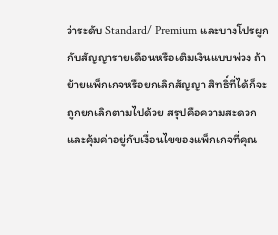ว่าระดับ Standard/ Premium และบางโปรผูกกับสัญญารายเดือนหรือเติมเงินแบบพ่วง ถ้าย้ายแพ็กเกจหรือยกเลิกสัญญา สิทธิ์ที่ได้ก็จะถูกยกเลิกตามไปด้วย สรุปคือความสะดวกและคุ้มค่าอยู่กับเงื่อนไขของแพ็กเกจที่คุณ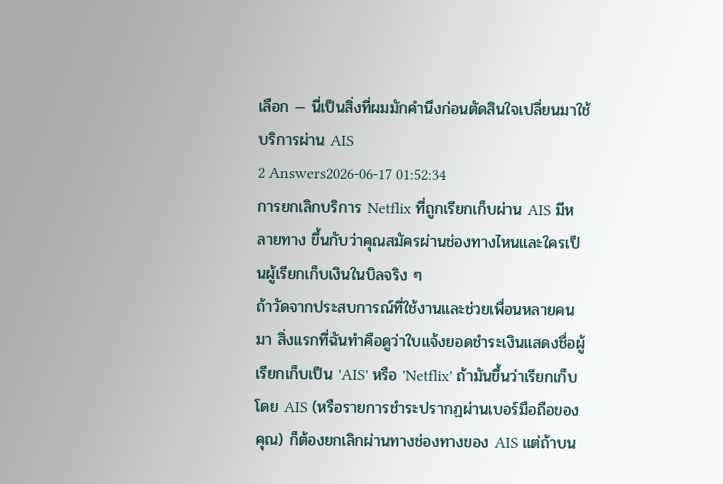เลือก — นี่เป็นสิ่งที่ผมมักคำนึงก่อนตัดสินใจเปลี่ยนมาใช้บริการผ่าน AIS
2 Answers2026-06-17 01:52:34
การยกเลิกบริการ Netflix ที่ถูกเรียกเก็บผ่าน AIS มีหลายทาง ขึ้นกับว่าคุณสมัครผ่านช่องทางไหนและใครเป็นผู้เรียกเก็บเงินในบิลจริง ๆ
ถ้าวัดจากประสบการณ์ที่ใช้งานและช่วยเพื่อนหลายคนมา สิ่งแรกที่ฉันทำคือดูว่าใบแจ้งยอดชำระเงินแสดงชื่อผู้เรียกเก็บเป็น 'AIS' หรือ 'Netflix' ถ้ามันขึ้นว่าเรียกเก็บโดย AIS (หรือรายการชำระปรากฏผ่านเบอร์มือถือของคุณ) ก็ต้องยกเลิกผ่านทางช่องทางของ AIS แต่ถ้าบน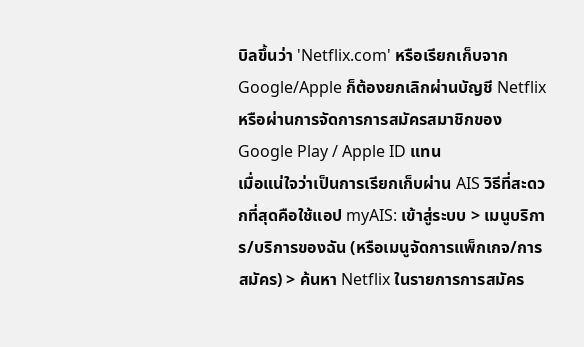บิลขึ้นว่า 'Netflix.com' หรือเรียกเก็บจาก Google/Apple ก็ต้องยกเลิกผ่านบัญชี Netflix หรือผ่านการจัดการการสมัครสมาชิกของ Google Play / Apple ID แทน
เมื่อแน่ใจว่าเป็นการเรียกเก็บผ่าน AIS วิธีที่สะดวกที่สุดคือใช้แอป myAIS: เข้าสู่ระบบ > เมนูบริการ/บริการของฉัน (หรือเมนูจัดการแพ็กเกจ/การสมัคร) > ค้นหา Netflix ในรายการการสมัคร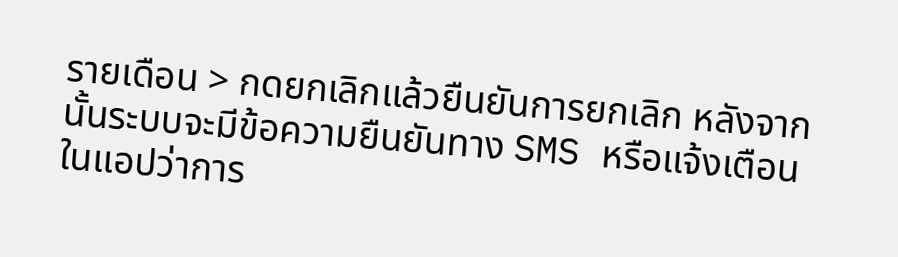รายเดือน > กดยกเลิกแล้วยืนยันการยกเลิก หลังจากนั้นระบบจะมีข้อความยืนยันทาง SMS หรือแจ้งเตือนในแอปว่าการ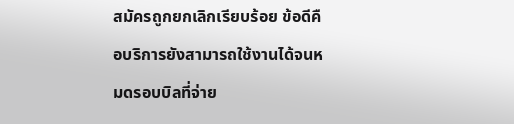สมัครถูกยกเลิกเรียบร้อย ข้อดีคือบริการยังสามารถใช้งานได้จนหมดรอบบิลที่จ่าย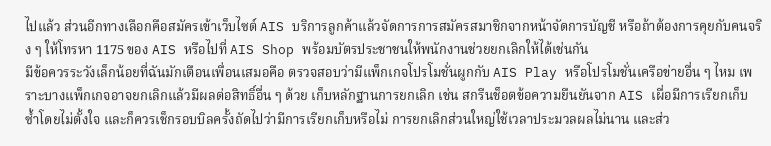ไปแล้ว ส่วนอีกทางเลือกคือสมัครเข้าเว็บไซต์ AIS บริการลูกค้าแล้วจัดการการสมัครสมาชิกจากหน้าจัดการบัญชี หรือถ้าต้องการคุยกับคนจริง ๆ ให้โทรหา 1175 ของ AIS หรือไปที่ AIS Shop พร้อมบัตรประชาชนให้พนักงานช่วยยกเลิกให้ได้เช่นกัน
มีข้อควรระวังเล็กน้อยที่ฉันมักเตือนเพื่อนเสมอคือ ตรวจสอบว่ามีแพ็กเกจโปรโมชั่นผูกกับ AIS Play หรือโปรโมชั่นเครือข่ายอื่น ๆ ไหม เพราะบางแพ็กเกจอาจยกเลิกแล้วมีผลต่อสิทธิ์อื่น ๆ ด้วย เก็บหลักฐานการยกเลิก เช่น สกรีนช็อตข้อความยืนยันจาก AIS เผื่อมีการเรียกเก็บซ้ำโดยไม่ตั้งใจ และก็ควรเช็กรอบบิลครั้งถัดไปว่ามีการเรียกเก็บหรือไม่ การยกเลิกส่วนใหญ่ใช้เวลาประมวลผลไม่นาน และส่ว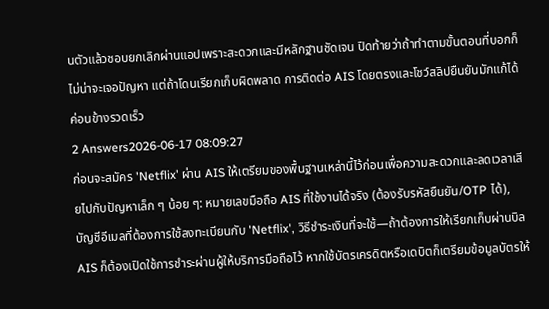นตัวแล้วชอบยกเลิกผ่านแอปเพราะสะดวกและมีหลักฐานชัดเจน ปิดท้ายว่าถ้าทำตามขั้นตอนที่บอกก็ไม่น่าจะเจอปัญหา แต่ถ้าโดนเรียกเก็บผิดพลาด การติดต่อ AIS โดยตรงและโชว์สลิปยืนยันมักแก้ได้ค่อนข้างรวดเร็ว
2 Answers2026-06-17 08:09:27
ก่อนจะสมัคร 'Netflix' ผ่าน AIS ให้เตรียมของพื้นฐานเหล่านี้ไว้ก่อนเพื่อความสะดวกและลดเวลาเสียไปกับปัญหาเล็ก ๆ น้อย ๆ: หมายเลขมือถือ AIS ที่ใช้งานได้จริง (ต้องรับรหัสยืนยัน/OTP ได้), บัญชีอีเมลที่ต้องการใช้ลงทะเบียนกับ 'Netflix', วิธีชำระเงินที่จะใช้—ถ้าต้องการให้เรียกเก็บผ่านบิล AIS ก็ต้องเปิดใช้การชำระผ่านผู้ให้บริการมือถือไว้ หากใช้บัตรเครดิตหรือเดบิตก็เตรียมข้อมูลบัตรให้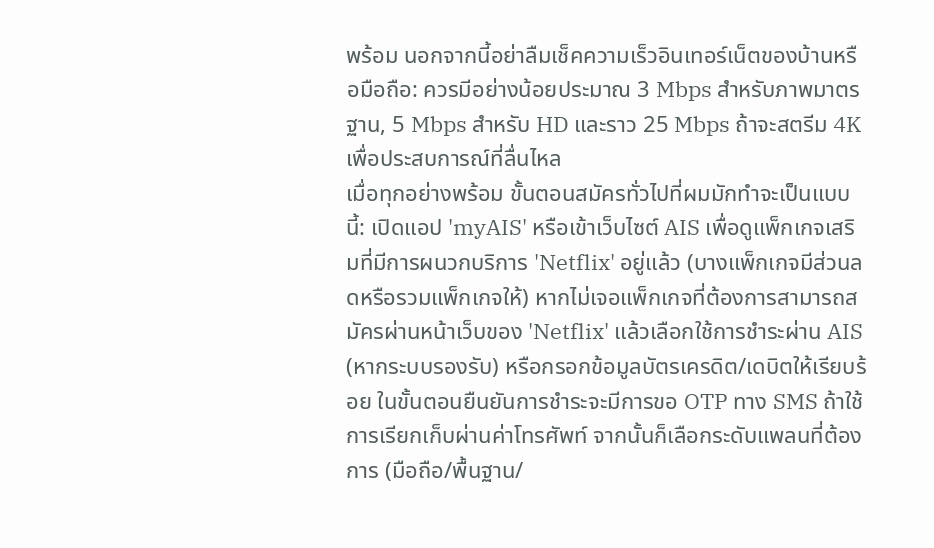พร้อม นอกจากนี้อย่าลืมเช็คความเร็วอินเทอร์เน็ตของบ้านหรือมือถือ: ควรมีอย่างน้อยประมาณ 3 Mbps สำหรับภาพมาตรฐาน, 5 Mbps สำหรับ HD และราว 25 Mbps ถ้าจะสตรีม 4K เพื่อประสบการณ์ที่ลื่นไหล
เมื่อทุกอย่างพร้อม ขั้นตอนสมัครทั่วไปที่ผมมักทำจะเป็นแบบนี้: เปิดแอป 'myAIS' หรือเข้าเว็บไซต์ AIS เพื่อดูแพ็กเกจเสริมที่มีการผนวกบริการ 'Netflix' อยู่แล้ว (บางแพ็กเกจมีส่วนลดหรือรวมแพ็กเกจให้) หากไม่เจอแพ็กเกจที่ต้องการสามารถสมัครผ่านหน้าเว็บของ 'Netflix' แล้วเลือกใช้การชำระผ่าน AIS (หากระบบรองรับ) หรือกรอกข้อมูลบัตรเครดิต/เดบิตให้เรียบร้อย ในขั้นตอนยืนยันการชำระจะมีการขอ OTP ทาง SMS ถ้าใช้การเรียกเก็บผ่านค่าโทรศัพท์ จากนั้นก็เลือกระดับแพลนที่ต้องการ (มือถือ/พื้นฐาน/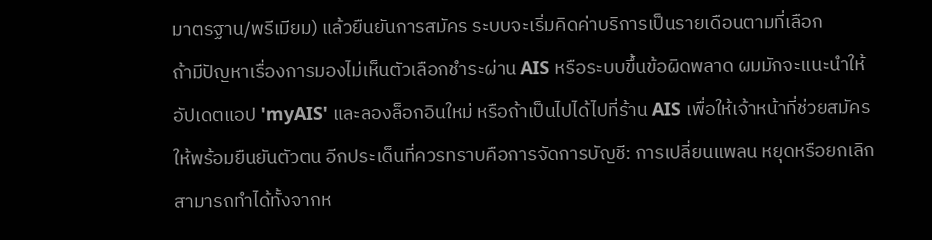มาตรฐาน/พรีเมียม) แล้วยืนยันการสมัคร ระบบจะเริ่มคิดค่าบริการเป็นรายเดือนตามที่เลือก
ถ้ามีปัญหาเรื่องการมองไม่เห็นตัวเลือกชำระผ่าน AIS หรือระบบขึ้นข้อผิดพลาด ผมมักจะแนะนำให้อัปเดตแอป 'myAIS' และลองล็อกอินใหม่ หรือถ้าเป็นไปได้ไปที่ร้าน AIS เพื่อให้เจ้าหน้าที่ช่วยสมัครให้พร้อมยืนยันตัวตน อีกประเด็นที่ควรทราบคือการจัดการบัญชี: การเปลี่ยนแพลน หยุดหรือยกเลิกสามารถทำได้ทั้งจากห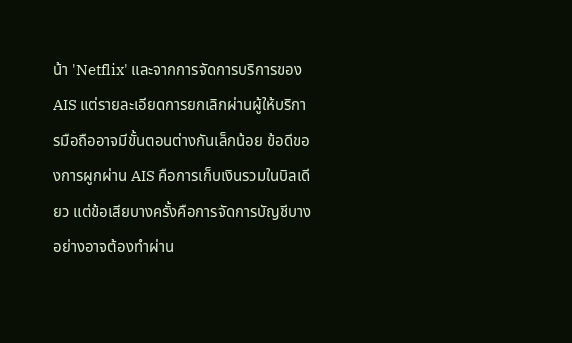น้า 'Netflix' และจากการจัดการบริการของ AIS แต่รายละเอียดการยกเลิกผ่านผู้ให้บริการมือถืออาจมีขั้นตอนต่างกันเล็กน้อย ข้อดีของการผูกผ่าน AIS คือการเก็บเงินรวมในบิลเดียว แต่ข้อเสียบางครั้งคือการจัดการบัญชีบางอย่างอาจต้องทำผ่าน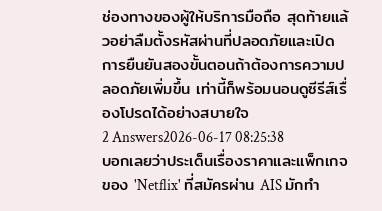ช่องทางของผู้ให้บริการมือถือ สุดท้ายแล้วอย่าลืมตั้งรหัสผ่านที่ปลอดภัยและเปิดการยืนยันสองขั้นตอนถ้าต้องการความปลอดภัยเพิ่มขึ้น เท่านี้ก็พร้อมนอนดูซีรีส์เรื่องโปรดได้อย่างสบายใจ
2 Answers2026-06-17 08:25:38
บอกเลยว่าประเด็นเรื่องราคาและแพ็กเกจของ 'Netflix' ที่สมัครผ่าน AIS มักทำ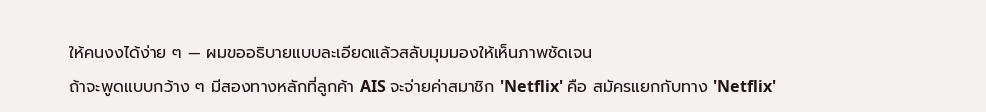ให้คนงงได้ง่าย ๆ — ผมขออธิบายแบบละเอียดแล้วสลับมุมมองให้เห็นภาพชัดเจน
ถ้าจะพูดแบบกว้าง ๆ มีสองทางหลักที่ลูกค้า AIS จะจ่ายค่าสมาชิก 'Netflix' คือ สมัครแยกกับทาง 'Netflix'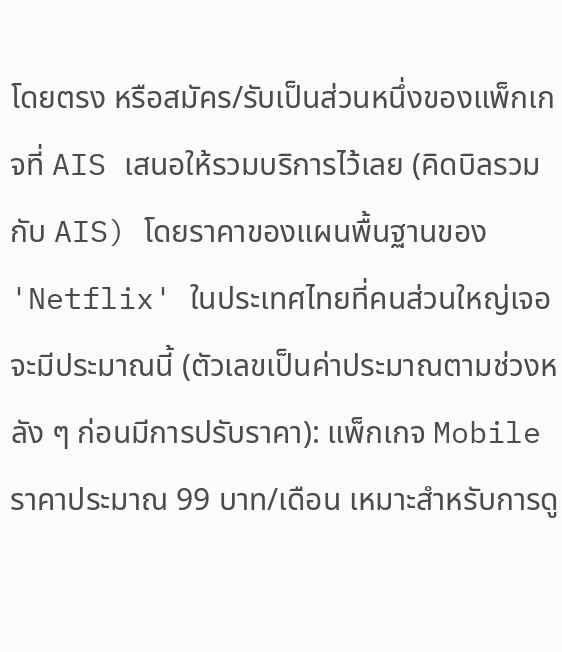โดยตรง หรือสมัคร/รับเป็นส่วนหนึ่งของแพ็กเกจที่ AIS เสนอให้รวมบริการไว้เลย (คิดบิลรวมกับ AIS) โดยราคาของแผนพื้นฐานของ 'Netflix' ในประเทศไทยที่คนส่วนใหญ่เจอจะมีประมาณนี้ (ตัวเลขเป็นค่าประมาณตามช่วงหลัง ๆ ก่อนมีการปรับราคา): แพ็กเกจ Mobile ราคาประมาณ 99 บาท/เดือน เหมาะสำหรับการดู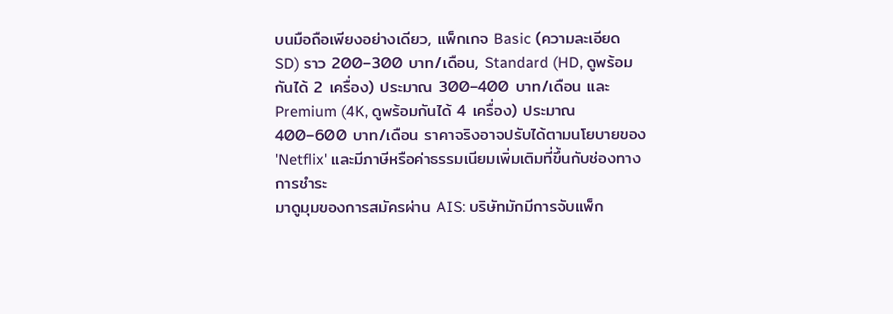บนมือถือเพียงอย่างเดียว, แพ็กเกจ Basic (ความละเอียด SD) ราว 200–300 บาท/เดือน, Standard (HD, ดูพร้อมกันได้ 2 เครื่อง) ประมาณ 300–400 บาท/เดือน และ Premium (4K, ดูพร้อมกันได้ 4 เครื่อง) ประมาณ 400–600 บาท/เดือน ราคาจริงอาจปรับได้ตามนโยบายของ 'Netflix' และมีภาษีหรือค่าธรรมเนียมเพิ่มเติมที่ขึ้นกับช่องทางการชำระ
มาดูมุมของการสมัครผ่าน AIS: บริษัทมักมีการจับแพ็ก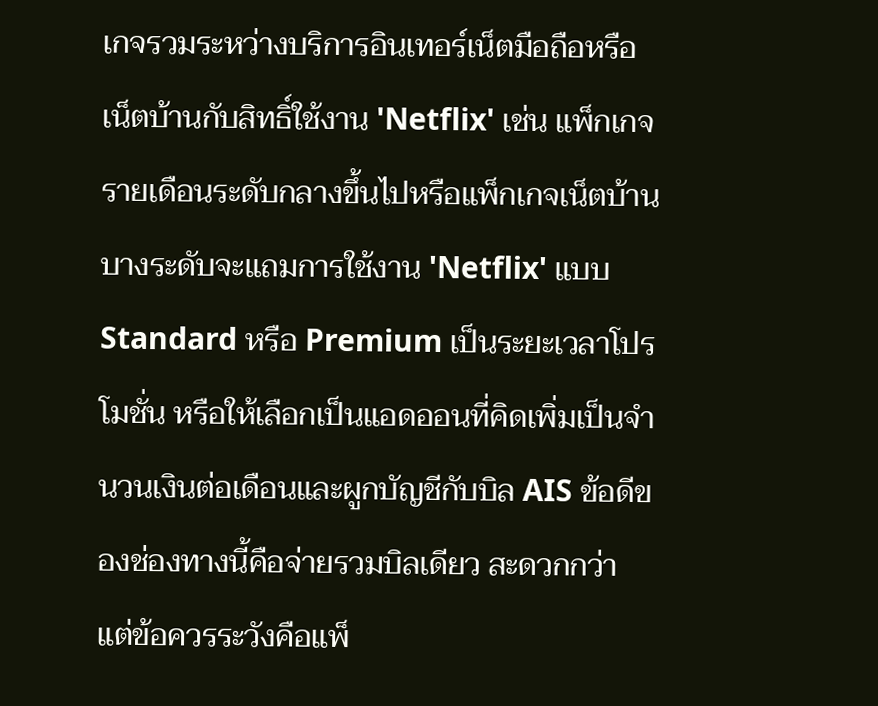เกจรวมระหว่างบริการอินเทอร์เน็ตมือถือหรือเน็ตบ้านกับสิทธิ์ใช้งาน 'Netflix' เช่น แพ็กเกจรายเดือนระดับกลางขึ้นไปหรือแพ็กเกจเน็ตบ้านบางระดับจะแถมการใช้งาน 'Netflix' แบบ Standard หรือ Premium เป็นระยะเวลาโปรโมชั่น หรือให้เลือกเป็นแอดออนที่คิดเพิ่มเป็นจำนวนเงินต่อเดือนและผูกบัญชีกับบิล AIS ข้อดีของช่องทางนี้คือจ่ายรวมบิลเดียว สะดวกกว่า แต่ข้อควรระวังคือแพ็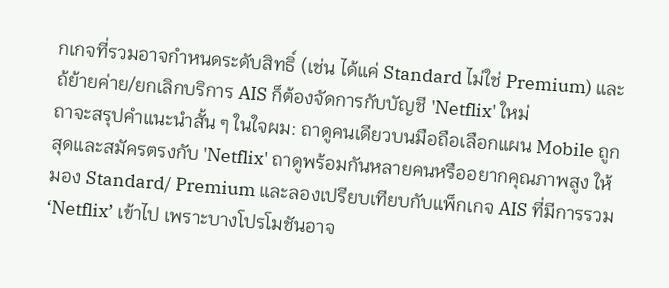กเกจที่รวมอาจกำหนดระดับสิทธิ์ (เช่น ได้แค่ Standard ไม่ใช่ Premium) และถ้ย้ายค่าย/ยกเลิกบริการ AIS ก็ต้องจัดการกับบัญชี 'Netflix' ใหม่
ถาจะสรุปคำแนะนำสั้น ๆ ในใจผม: ถาดูคนเดียวบนมือถือเลือกแผน Mobile ถูกสุดและสมัครตรงกับ 'Netflix' ถาดูพร้อมกันหลายคนหรืออยากคุณภาพสูง ให้มอง Standard/ Premium และลองเปรียบเทียบกับแพ็กเกจ AIS ที่มีการรวม ‘Netflix’ เข้าไป เพราะบางโปรโมชันอาจ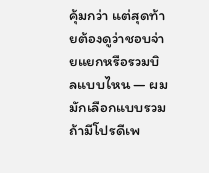คุ้มกว่า แต่สุดท้ายต้องดูว่าชอบจ่ายแยกหรือรวมบิลแบบไหน — ผมมักเลือกแบบรวมถ้ามีโปรดีเพ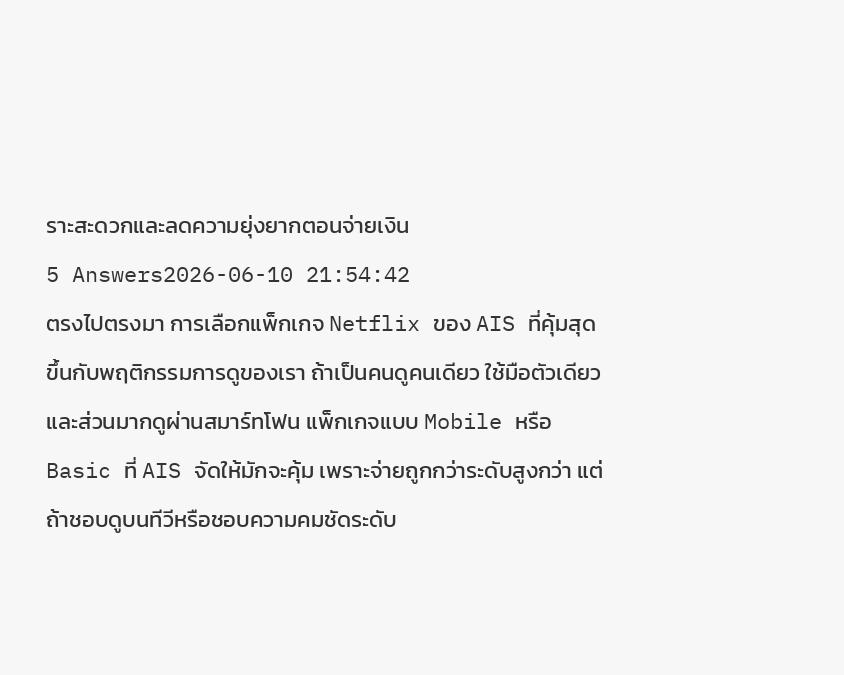ราะสะดวกและลดความยุ่งยากตอนจ่ายเงิน
5 Answers2026-06-10 21:54:42
ตรงไปตรงมา การเลือกแพ็กเกจ Netflix ของ AIS ที่คุ้มสุดขึ้นกับพฤติกรรมการดูของเรา ถ้าเป็นคนดูคนเดียว ใช้มือตัวเดียว และส่วนมากดูผ่านสมาร์ทโฟน แพ็กเกจแบบ Mobile หรือ Basic ที่ AIS จัดให้มักจะคุ้ม เพราะจ่ายถูกกว่าระดับสูงกว่า แต่ถ้าชอบดูบนทีวีหรือชอบความคมชัดระดับ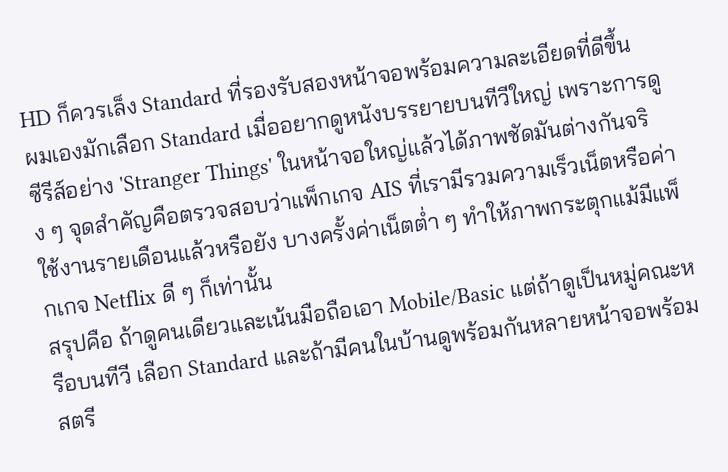HD ก็ควรเล็ง Standard ที่รองรับสองหน้าจอพร้อมความละเอียดที่ดีขึ้น
ผมเองมักเลือก Standard เมื่ออยากดูหนังบรรยายบนทีวีใหญ่ เพราะการดูซีรีส์อย่าง 'Stranger Things' ในหน้าจอใหญ่แล้วได้ภาพชัดมันต่างกันจริง ๆ จุดสำคัญคือตรวจสอบว่าแพ็กเกจ AIS ที่เรามีรวมความเร็วเน็ตหรือค่าใช้งานรายเดือนแล้วหรือยัง บางครั้งค่าเน็ตต่ำ ๆ ทำให้ภาพกระตุกแม้มีแพ็กเกจ Netflix ดี ๆ ก็เท่านั้น
สรุปคือ ถ้าดูคนเดียวและเน้นมือถือเอา Mobile/Basic แต่ถ้าดูเป็นหมู่คณะหรือบนทีวี เลือก Standard และถ้ามีคนในบ้านดูพร้อมกันหลายหน้าจอพร้อมสตรี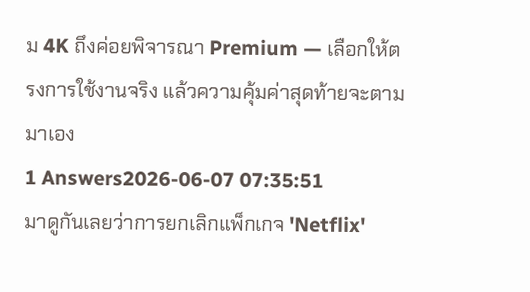ม 4K ถึงค่อยพิจารณา Premium — เลือกให้ตรงการใช้งานจริง แล้วความคุ้มค่าสุดท้ายจะตามมาเอง
1 Answers2026-06-07 07:35:51
มาดูกันเลยว่าการยกเลิกแพ็กเกจ 'Netflix'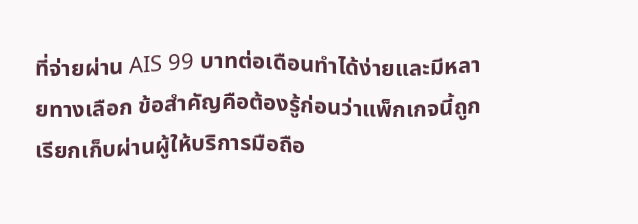ที่จ่ายผ่าน AIS 99 บาทต่อเดือนทำได้ง่ายและมีหลายทางเลือก ข้อสำคัญคือต้องรู้ก่อนว่าแพ็กเกจนี้ถูกเรียกเก็บผ่านผู้ให้บริการมือถือ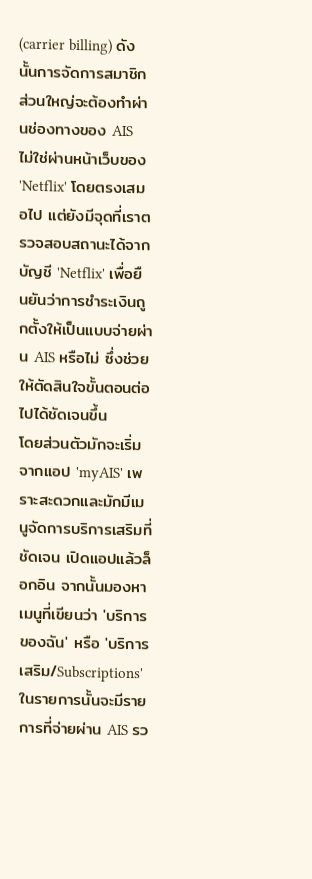(carrier billing) ดังนั้นการจัดการสมาชิกส่วนใหญ่จะต้องทำผ่านช่องทางของ AIS ไม่ใช่ผ่านหน้าเว็บของ 'Netflix' โดยตรงเสมอไป แต่ยังมีจุดที่เราตรวจสอบสถานะได้จากบัญชี 'Netflix' เพื่อยืนยันว่าการชำระเงินถูกตั้งให้เป็นแบบจ่ายผ่าน AIS หรือไม่ ซึ่งช่วยให้ตัดสินใจขั้นตอนต่อไปได้ชัดเจนขึ้น
โดยส่วนตัวมักจะเริ่มจากแอป 'myAIS' เพราะสะดวกและมักมีเมนูจัดการบริการเสริมที่ชัดเจน เปิดแอปแล้วล็อกอิน จากนั้นมองหาเมนูที่เขียนว่า 'บริการของฉัน' หรือ 'บริการเสริม/Subscriptions' ในรายการนั้นจะมีรายการที่จ่ายผ่าน AIS รว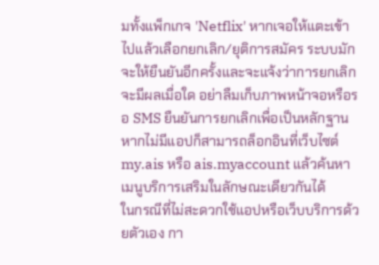มทั้งแพ็กเกจ 'Netflix' หากเจอให้แตะเข้าไปแล้วเลือกยกเลิก/ยุติการสมัคร ระบบมักจะให้ยืนยันอีกครั้งและจะแจ้งว่าการยกเลิกจะมีผลเมื่อใด อย่าลืมเก็บภาพหน้าจอหรือรอ SMS ยืนยันการยกเลิกเพื่อเป็นหลักฐาน หากไม่มีแอปก็สามารถล็อกอินที่เว็บไซต์ my.ais หรือ ais.myaccount แล้วค้นหาเมนูบริการเสริมในลักษณะเดียวกันได้
ในกรณีที่ไม่สะดวกใช้แอปหรือเว็บบริการด้วยตัวเอง กา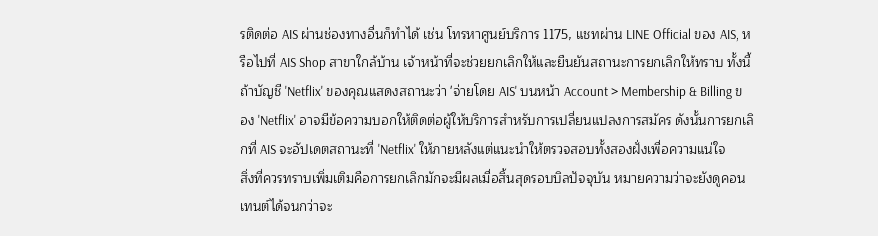รติดต่อ AIS ผ่านช่องทางอื่นก็ทำได้ เช่น โทรหาศูนย์บริการ 1175, แชทผ่าน LINE Official ของ AIS, หรือไปที่ AIS Shop สาขาใกล้บ้าน เจ้าหน้าที่จะช่วยยกเลิกให้และยืนยันสถานะการยกเลิกให้ทราบ ทั้งนี้ถ้าบัญชี 'Netflix' ของคุณแสดงสถานะว่า 'จ่ายโดย AIS' บนหน้า Account > Membership & Billing ของ 'Netflix' อาจมีข้อความบอกให้ติดต่อผู้ให้บริการสำหรับการเปลี่ยนแปลงการสมัคร ดังนั้นการยกเลิกที่ AIS จะอัปเดตสถานะที่ 'Netflix' ให้ภายหลังแต่แนะนำให้ตรวจสอบทั้งสองฝั่งเพื่อความแน่ใจ
สิ่งที่ควรทราบเพิ่มเติมคือการยกเลิกมักจะมีผลเมื่อสิ้นสุดรอบบิลปัจจุบัน หมายความว่าจะยังดูคอนเทนต์ได้จนกว่าจะ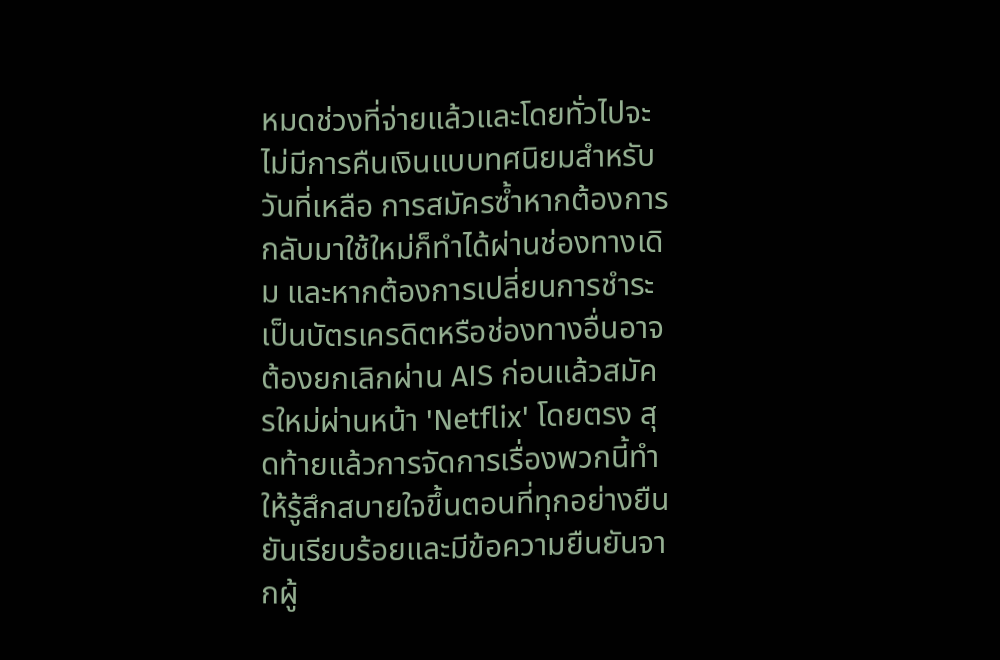หมดช่วงที่จ่ายแล้วและโดยทั่วไปจะไม่มีการคืนเงินแบบทศนิยมสำหรับวันที่เหลือ การสมัครซ้ำหากต้องการกลับมาใช้ใหม่ก็ทำได้ผ่านช่องทางเดิม และหากต้องการเปลี่ยนการชำระเป็นบัตรเครดิตหรือช่องทางอื่นอาจต้องยกเลิกผ่าน AIS ก่อนแล้วสมัครใหม่ผ่านหน้า 'Netflix' โดยตรง สุดท้ายแล้วการจัดการเรื่องพวกนี้ทำให้รู้สึกสบายใจขึ้นตอนที่ทุกอย่างยืนยันเรียบร้อยและมีข้อความยืนยันจากผู้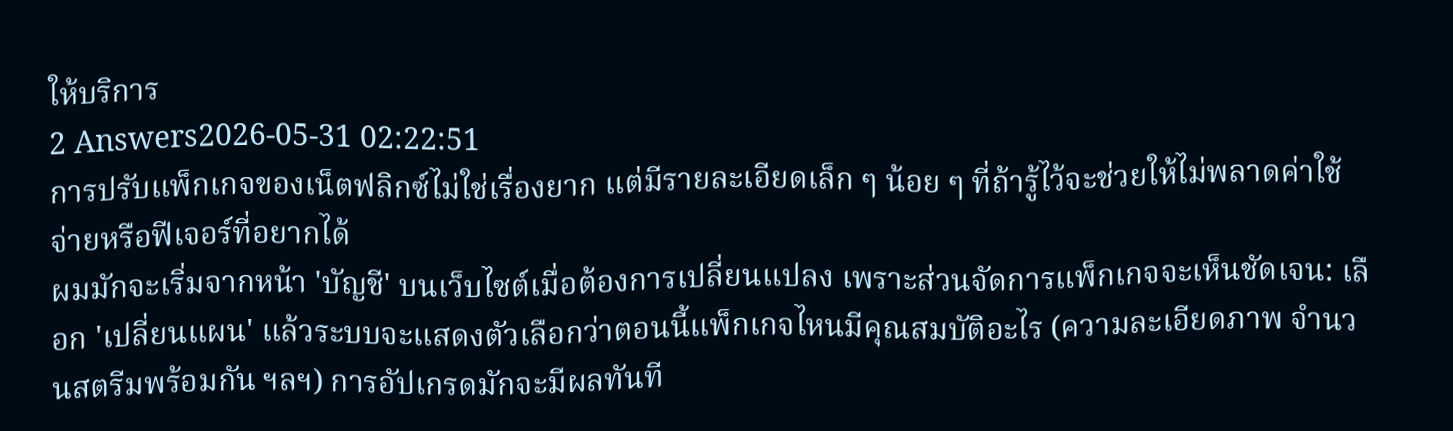ให้บริการ
2 Answers2026-05-31 02:22:51
การปรับแพ็กเกจของเน็ตฟลิกซ์ไม่ใช่เรื่องยาก แต่มีรายละเอียดเล็ก ๆ น้อย ๆ ที่ถ้ารู้ไว้จะช่วยให้ไม่พลาดค่าใช้จ่ายหรือฟีเจอร์ที่อยากได้
ผมมักจะเริ่มจากหน้า 'บัญชี' บนเว็บไซต์เมื่อต้องการเปลี่ยนแปลง เพราะส่วนจัดการแพ็กเกจจะเห็นชัดเจน: เลือก 'เปลี่ยนแผน' แล้วระบบจะแสดงตัวเลือกว่าตอนนี้แพ็กเกจไหนมีคุณสมบัติอะไร (ความละเอียดภาพ จำนวนสตรีมพร้อมกัน ฯลฯ) การอัปเกรดมักจะมีผลทันที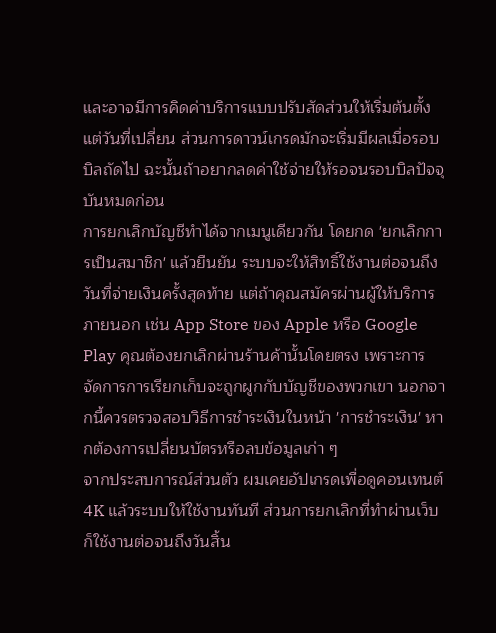และอาจมีการคิดค่าบริการแบบปรับสัดส่วนให้เริ่มต้นตั้งแต่วันที่เปลี่ยน ส่วนการดาวน์เกรดมักจะเริ่มมีผลเมื่อรอบบิลถัดไป ฉะนั้นถ้าอยากลดค่าใช้จ่ายให้รอจนรอบบิลปัจจุบันหมดก่อน
การยกเลิกบัญชีทำได้จากเมนูเดียวกัน โดยกด 'ยกเลิกการเป็นสมาชิก' แล้วยืนยัน ระบบจะให้สิทธิ์ใช้งานต่อจนถึงวันที่จ่ายเงินครั้งสุดท้าย แต่ถ้าคุณสมัครผ่านผู้ให้บริการภายนอก เช่น App Store ของ Apple หรือ Google Play คุณต้องยกเลิกผ่านร้านค้านั้นโดยตรง เพราะการจัดการการเรียกเก็บจะถูกผูกกับบัญชีของพวกเขา นอกจากนี้ควรตรวจสอบวิธีการชำระเงินในหน้า 'การชำระเงิน' หากต้องการเปลี่ยนบัตรหรือลบข้อมูลเก่า ๆ
จากประสบการณ์ส่วนตัว ผมเคยอัปเกรดเพื่อดูคอนเทนต์ 4K แล้วระบบให้ใช้งานทันที ส่วนการยกเลิกที่ทำผ่านเว็บก็ใช้งานต่อจนถึงวันสิ้น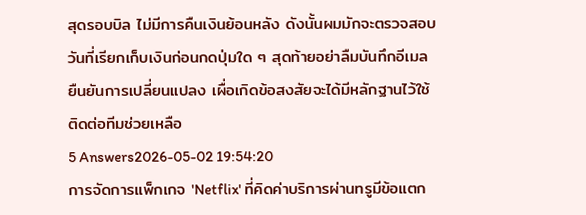สุดรอบบิล ไม่มีการคืนเงินย้อนหลัง ดังนั้นผมมักจะตรวจสอบวันที่เรียกเก็บเงินก่อนกดปุ่มใด ๆ สุดท้ายอย่าลืมบันทึกอีเมลยืนยันการเปลี่ยนแปลง เผื่อเกิดข้อสงสัยจะได้มีหลักฐานไว้ใช้ติดต่อทีมช่วยเหลือ
5 Answers2026-05-02 19:54:20
การจัดการแพ็กเกจ 'Netflix' ที่คิดค่าบริการผ่านทรูมีข้อแตก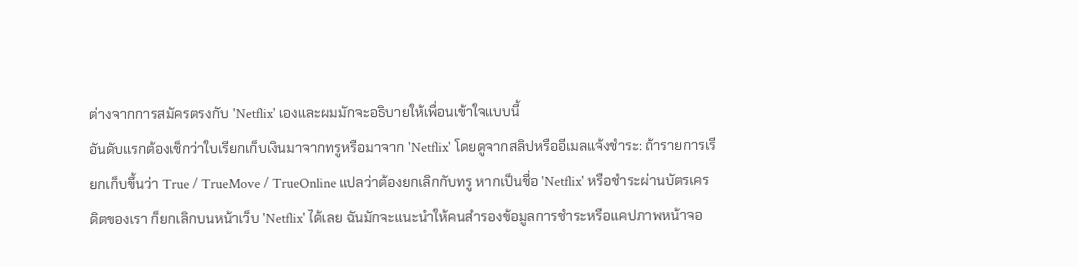ต่างจากการสมัครตรงกับ 'Netflix' เองและผมมักจะอธิบายให้เพื่อนเข้าใจแบบนี้
อันดับแรกต้องเช็กว่าใบเรียกเก็บเงินมาจากทรูหรือมาจาก 'Netflix' โดยดูจากสลิปหรืออีเมลแจ้งชำระ: ถ้ารายการเรียกเก็บขึ้นว่า True / TrueMove / TrueOnline แปลว่าต้องยกเลิกกับทรู หากเป็นชื่อ 'Netflix' หรือชำระผ่านบัตรเครดิตของเรา ก็ยกเลิกบนหน้าเว็บ 'Netflix' ได้เลย ฉันมักจะแนะนำให้คนสำรองข้อมูลการชำระหรือแคปภาพหน้าจอ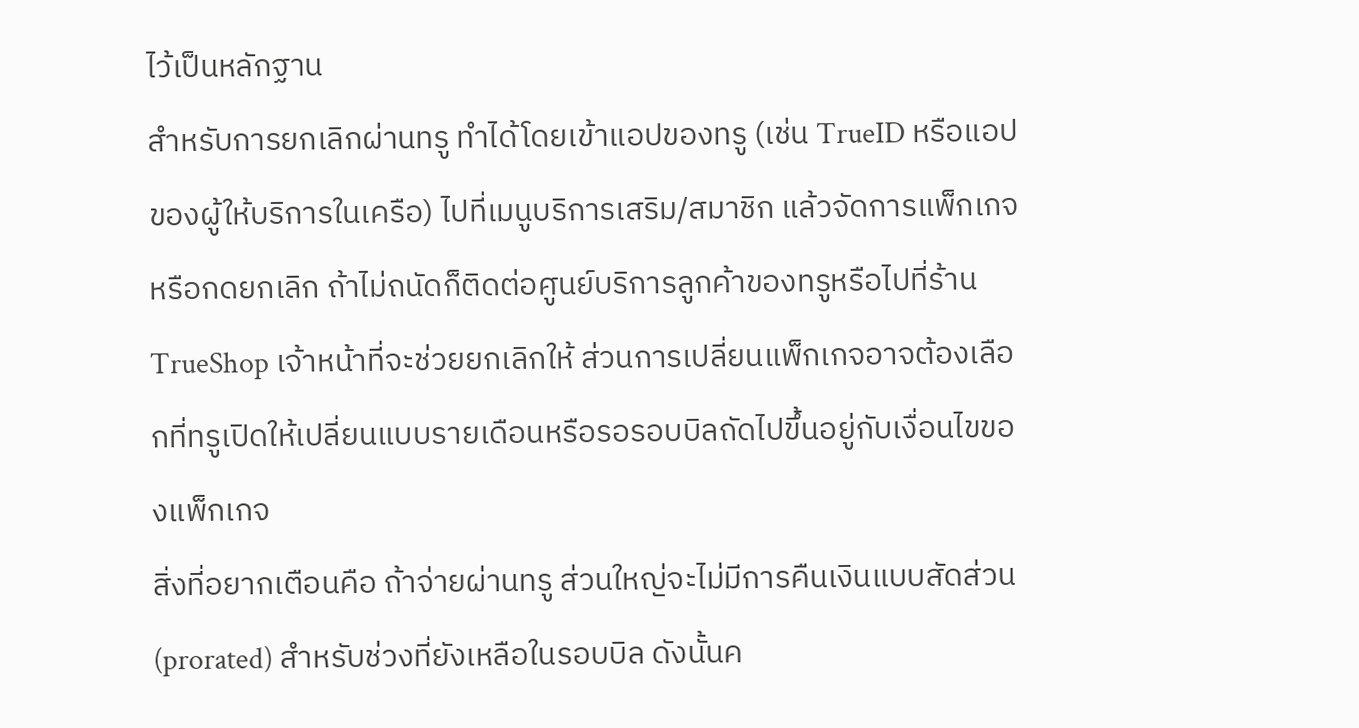ไว้เป็นหลักฐาน
สำหรับการยกเลิกผ่านทรู ทำได้โดยเข้าแอปของทรู (เช่น TrueID หรือแอปของผู้ให้บริการในเครือ) ไปที่เมนูบริการเสริม/สมาชิก แล้วจัดการแพ็กเกจหรือกดยกเลิก ถ้าไม่ถนัดก็ติดต่อศูนย์บริการลูกค้าของทรูหรือไปที่ร้าน TrueShop เจ้าหน้าที่จะช่วยยกเลิกให้ ส่วนการเปลี่ยนแพ็กเกจอาจต้องเลือกที่ทรูเปิดให้เปลี่ยนแบบรายเดือนหรือรอรอบบิลถัดไปขึ้นอยู่กับเงื่อนไขของแพ็กเกจ
สิ่งที่อยากเตือนคือ ถ้าจ่ายผ่านทรู ส่วนใหญ่จะไม่มีการคืนเงินแบบสัดส่วน (prorated) สำหรับช่วงที่ยังเหลือในรอบบิล ดังนั้นค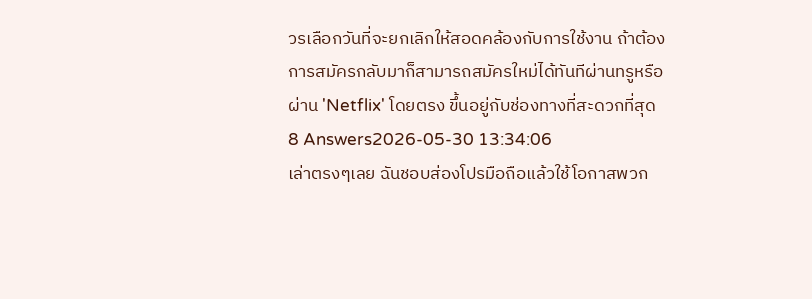วรเลือกวันที่จะยกเลิกให้สอดคล้องกับการใช้งาน ถ้าต้องการสมัครกลับมาก็สามารถสมัครใหม่ได้ทันทีผ่านทรูหรือผ่าน 'Netflix' โดยตรง ขึ้นอยู่กับช่องทางที่สะดวกที่สุด
8 Answers2026-05-30 13:34:06
เล่าตรงๆเลย ฉันชอบส่องโปรมือถือแล้วใช้โอกาสพวก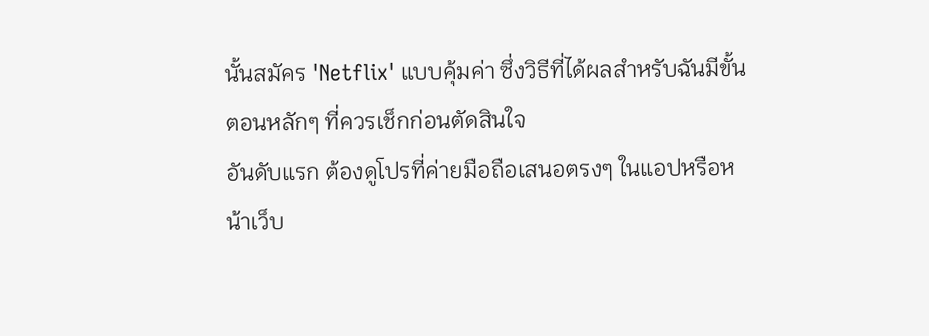นั้นสมัคร 'Netflix' แบบคุ้มค่า ซึ่งวิธีที่ได้ผลสำหรับฉันมีขั้นตอนหลักๆ ที่ควรเช็กก่อนตัดสินใจ
อันดับแรก ต้องดูโปรที่ค่ายมือถือเสนอตรงๆ ในแอปหรือหน้าเว็บ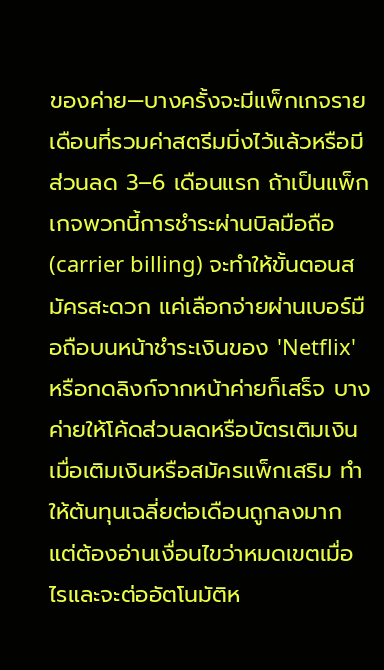ของค่าย—บางครั้งจะมีแพ็กเกจรายเดือนที่รวมค่าสตรีมมิ่งไว้แล้วหรือมีส่วนลด 3–6 เดือนแรก ถ้าเป็นแพ็กเกจพวกนี้การชำระผ่านบิลมือถือ (carrier billing) จะทำให้ขั้นตอนสมัครสะดวก แค่เลือกจ่ายผ่านเบอร์มือถือบนหน้าชำระเงินของ 'Netflix' หรือกดลิงก์จากหน้าค่ายก็เสร็จ บางค่ายให้โค้ดส่วนลดหรือบัตรเติมเงินเมื่อเติมเงินหรือสมัครแพ็กเสริม ทำให้ต้นทุนเฉลี่ยต่อเดือนถูกลงมาก แต่ต้องอ่านเงื่อนไขว่าหมดเขตเมื่อไรและจะต่ออัตโนมัติห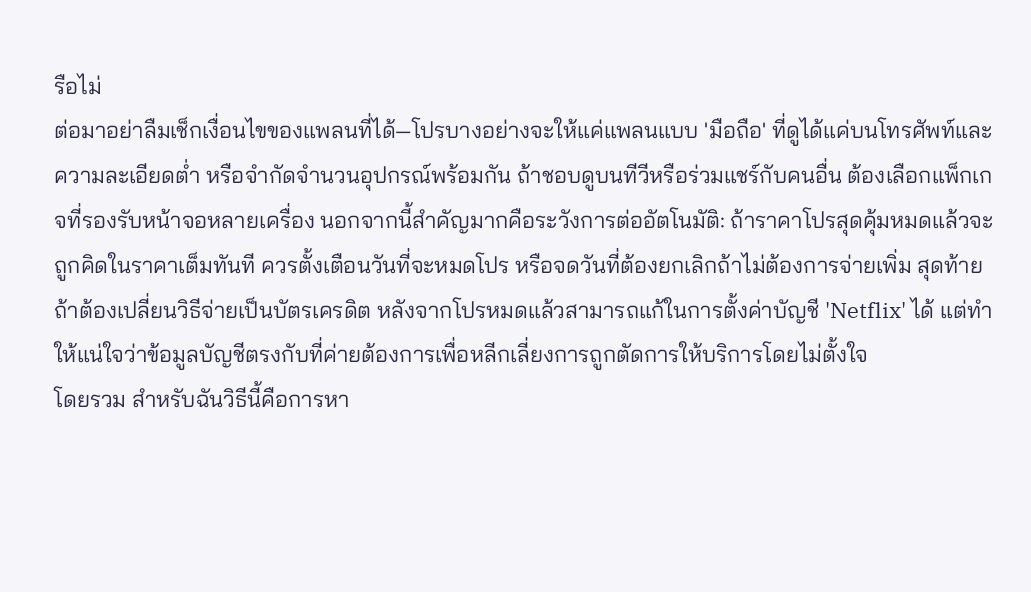รือไม่
ต่อมาอย่าลืมเช็กเงื่อนไขของแพลนที่ได้—โปรบางอย่างจะให้แค่แพลนแบบ 'มือถือ' ที่ดูได้แค่บนโทรศัพท์และความละเอียดต่ำ หรือจำกัดจำนวนอุปกรณ์พร้อมกัน ถ้าชอบดูบนทีวีหรือร่วมแชร์กับคนอื่น ต้องเลือกแพ็กเกจที่รองรับหน้าจอหลายเครื่อง นอกจากนี้สำคัญมากคือระวังการต่ออัตโนมัติ: ถ้าราคาโปรสุดคุ้มหมดแล้วจะถูกคิดในราคาเต็มทันที ควรตั้งเตือนวันที่จะหมดโปร หรือจดวันที่ต้องยกเลิกถ้าไม่ต้องการจ่ายเพิ่ม สุดท้าย ถ้าต้องเปลี่ยนวิธีจ่ายเป็นบัตรเครดิต หลังจากโปรหมดแล้วสามารถแก้ในการตั้งค่าบัญชี 'Netflix' ได้ แต่ทำให้แน่ใจว่าข้อมูลบัญชีตรงกับที่ค่ายต้องการเพื่อหลีกเลี่ยงการถูกตัดการให้บริการโดยไม่ตั้งใจ
โดยรวม สำหรับฉันวิธีนี้คือการหา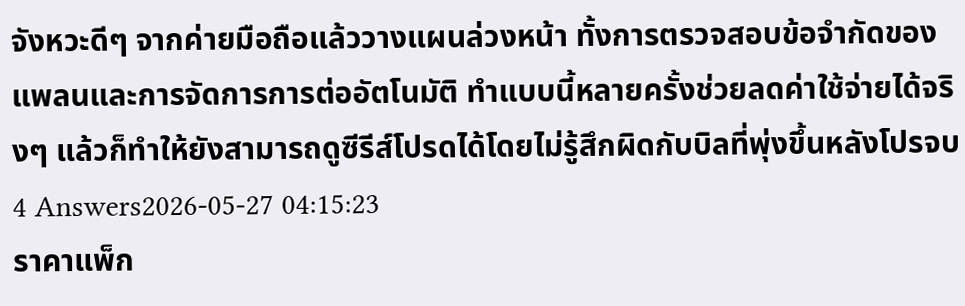จังหวะดีๆ จากค่ายมือถือแล้ววางแผนล่วงหน้า ทั้งการตรวจสอบข้อจำกัดของแพลนและการจัดการการต่ออัตโนมัติ ทำแบบนี้หลายครั้งช่วยลดค่าใช้จ่ายได้จริงๆ แล้วก็ทำให้ยังสามารถดูซีรีส์โปรดได้โดยไม่รู้สึกผิดกับบิลที่พุ่งขึ้นหลังโปรจบ
4 Answers2026-05-27 04:15:23
ราคาแพ็ก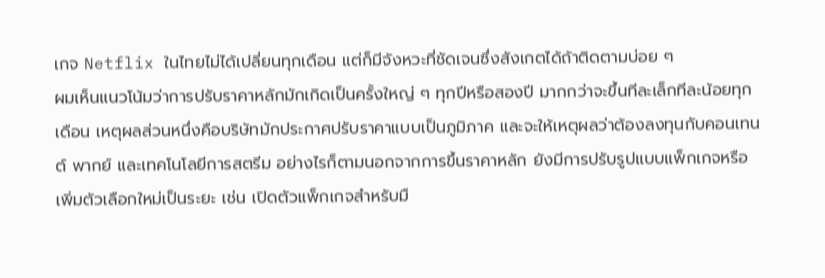เกจ Netflix ในไทยไม่ได้เปลี่ยนทุกเดือน แต่ก็มีจังหวะที่ชัดเจนซึ่งสังเกตได้ถ้าติดตามบ่อย ๆ
ผมเห็นแนวโน้มว่าการปรับราคาหลักมักเกิดเป็นครั้งใหญ่ ๆ ทุกปีหรือสองปี มากกว่าจะขึ้นทีละเล็กทีละน้อยทุกเดือน เหตุผลส่วนหนึ่งคือบริษัทมักประกาศปรับราคาแบบเป็นภูมิภาค และจะให้เหตุผลว่าต้องลงทุนกับคอนเทนต์ พากย์ และเทคโนโลยีการสตรีม อย่างไรก็ตามนอกจากการขึ้นราคาหลัก ยังมีการปรับรูปแบบแพ็กเกจหรือเพิ่มตัวเลือกใหม่เป็นระยะ เช่น เปิดตัวแพ็กเกจสำหรับมื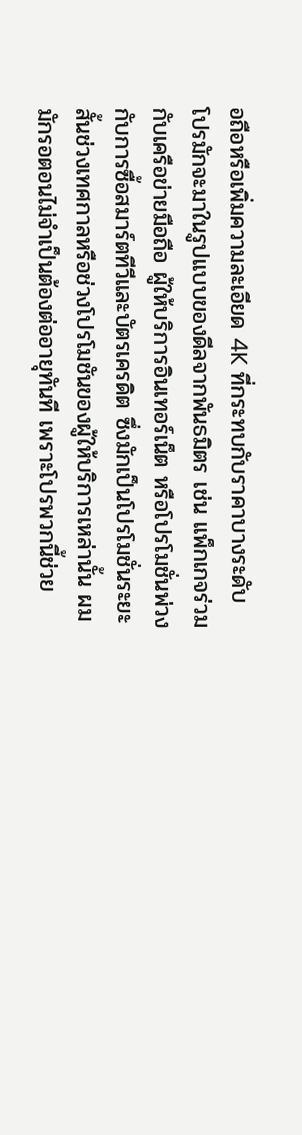อถือหรือเพิ่มความละเอียด 4K ที่กระทบกับราคาบางระดับ
โปรมักจะมาในรูปแบบของดีลจากพันธมิตร เช่น แพ็กเกจร่วมกับเครือข่ายมือถือ ผู้ให้บริการอินเทอร์เน็ต หรือโปรโมชั่นพ่วงกับการซื้อสมาร์ตทีวีและบัตรเครดิต ซึ่งมักเป็นโปรโมชั่นระยะสั้นช่วงเทศกาลหรือช่วงโปรโมชันของผู้ให้บริการเหล่านั้น ผมมักรอตอนไม่จำเป็นต้องต่ออายุทันที เพราะโปรพวกนี้ช่วย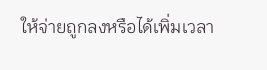ให้จ่ายถูกลงหรือได้เพิ่มเวลา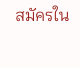สมัครใน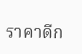ราคาดีก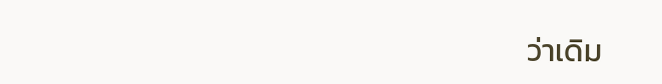ว่าเดิม